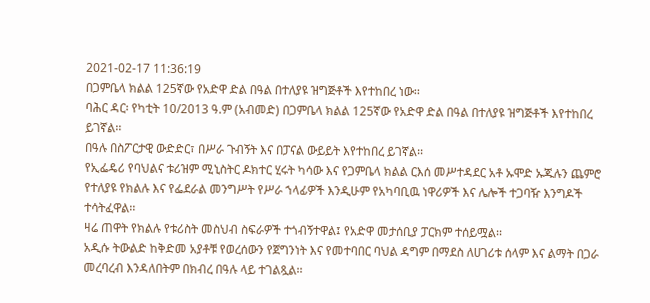2021-02-17 11:36:19
በጋምቤላ ክልል 125ኛው የአድዋ ድል በዓል በተለያዩ ዝግጅቶች እየተከበረ ነው፡፡
ባሕር ዳር፡ የካቲት 10/2013 ዓ.ም (አብመድ) በጋምቤላ ክልል 125ኛው የአድዋ ድል በዓል በተለያዩ ዝግጅቶች እየተከበረ ይገኛል፡፡
በዓሉ በስፖርታዊ ውድድር፣ በሥራ ጉብኝት እና በፓናል ውይይት እየተከበረ ይገኛል፡፡
የኢፌዴሪ የባህልና ቱሪዝም ሚኒስትር ዶክተር ሂሩት ካሳው እና የጋምቤላ ክልል ርእሰ መሥተዳደር አቶ ኡሞድ ኡጁሉን ጨምሮ የተለያዩ የክልሉ እና የፌደራል መንግሥት የሥራ ኀላፊዎች እንዲሁም የአካባቢዉ ነዋሪዎች እና ሌሎች ተጋባዥ እንግዶች ተሳትፈዋል፡፡
ዛሬ ጠዋት የክልሉ የቱሪስት መስህብ ስፍራዎች ተጎብኝተዋል፤ የአድዋ መታሰቢያ ፓርክም ተሰይሟል፡፡
አዲሱ ትውልድ ከቅድመ አያቶቹ የወረሰውን የጀግንነት እና የመተባበር ባህል ዳግም በማደስ ለሀገሪቱ ሰላም እና ልማት በጋራ መረባረብ እንዳለበትም በክብረ በዓሉ ላይ ተገልጿል፡፡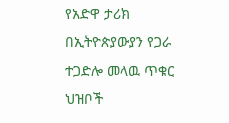የአድዋ ታሪክ በኢትዮጵያውያን የጋራ ተጋድሎ መላዉ ጥቁር ህዝቦች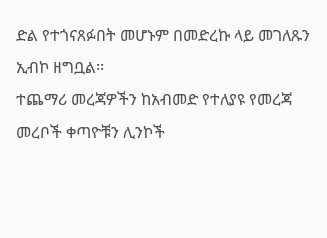ድል የተጎናጸፉበት መሆኑም በመድረኩ ላይ መገለጹን ኢብኮ ዘግቧል፡፡
ተጨማሪ መረጃዎችን ከአብመድ የተለያዩ የመረጃ መረቦች ቀጣዮቹን ሊንኮች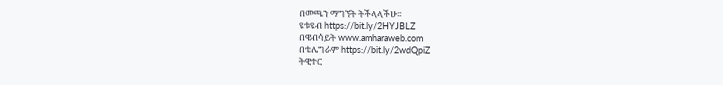በመጫን ማግኘት ትችላላችሁ፡፡
ዩቱዩብ https://bit.ly/2HYJBLZ
በዌብሳይት www.amharaweb.com
በቴሌግራም https://bit.ly/2wdQpiZ
ትዊተር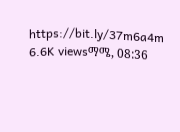https://bit.ly/37m6a4m
6.6K viewsማሜ, 08:36